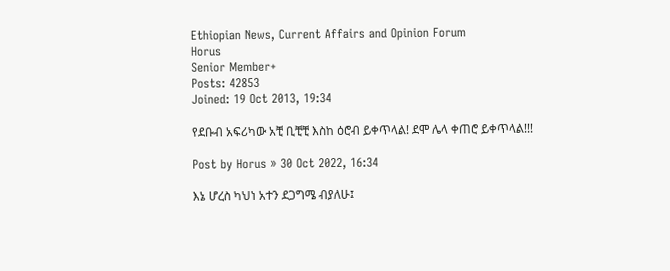Ethiopian News, Current Affairs and Opinion Forum
Horus
Senior Member+
Posts: 42853
Joined: 19 Oct 2013, 19:34

የደቡብ አፍሪካው አቺ ቢቺቺ እስከ ዕሮብ ይቀጥላል! ደሞ ሌላ ቀጠሮ ይቀጥላል!!!

Post by Horus » 30 Oct 2022, 16:34

እኔ ሆረስ ካህነ አተን ደጋግሜ ብያለሁ፤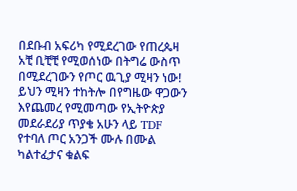በደቡብ አፍሪካ የሚደረገው የጠረጴዛ አቺ ቢቺቺ የሚወሰነው በትግሬ ውስጥ በሚደረገውን የጦር ዉጊያ ሚዛን ነው! ይህን ሚዛን ተከትሎ በየግዜው ዋጋውን እየጨመረ የሚመጣው የኢትዮጵያ መደራደሪያ ጥያቄ አሁን ላይ TDF የተባለ ጦር አንጋች ሙሉ በሙል ካልተፈታና ቁልፍ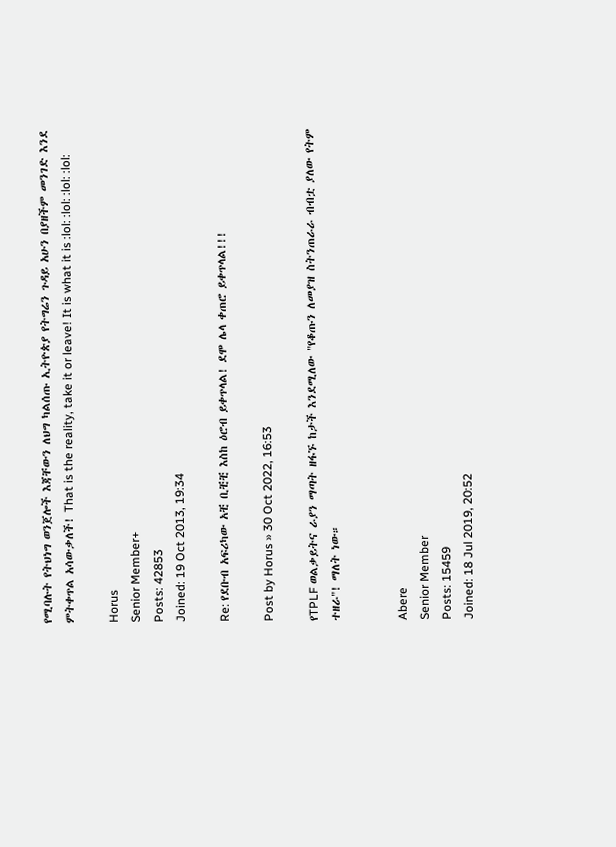የሚባሉት የትህነግ ወንጀሎች እጃቸውን ለህግ ካልሰጡ ኢትዮጵያ የትግሬን ጉዳይ አሁን በያዘችም መንገድ እንደ ምትቀጥል አሳውቃለች! That is the reality, take it or leave! It is what it is :lol: :lol: :lol: :lol:

Horus
Senior Member+
Posts: 42853
Joined: 19 Oct 2013, 19:34

Re: የደቡብ አፍሪካው አቺ ቢቺቺ እስከ ዕሮብ ይቀጥላል! ደሞ ሌላ ቀጠሮ ይቀጥላል!!!

Post by Horus » 30 Oct 2022, 16:53

የTPLF ወልቃይትና ራያን ማጣት ዘፋኙ ከታች እንደሚለው "የቆጡን ለመያዝ ስትንጠራራ ብብቷ ያለው የትም ተዘራ"! ማለት ነው።


Abere
Senior Member
Posts: 15459
Joined: 18 Jul 2019, 20:52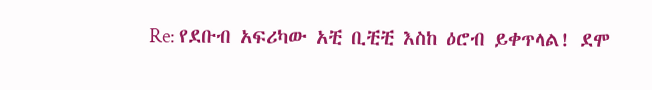Re: የደቡብ አፍሪካው አቺ ቢቺቺ እስከ ዕሮብ ይቀጥላል! ደሞ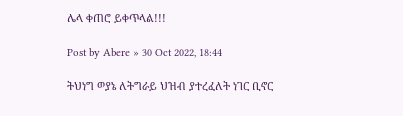ሌላ ቀጠሮ ይቀጥላል!!!

Post by Abere » 30 Oct 2022, 18:44

ትህነግ ወያኔ ለትግራይ ህዝብ ያተረፈለት ነገር ቢኖር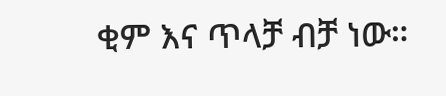ቂም እና ጥላቻ ብቻ ነው።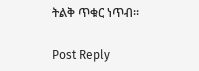ትልቅ ጥቁር ነጥብ።

Post Reply